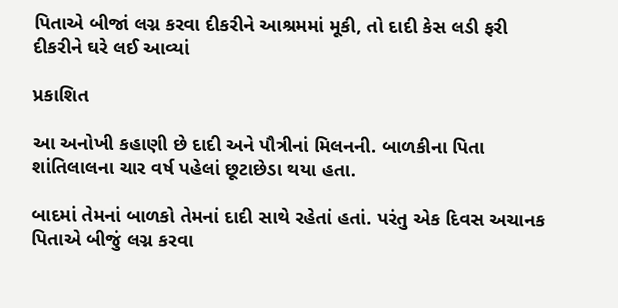પિતાએ બીજાં લગ્ન કરવા દીકરીને આશ્રમમાં મૂકી, તો દાદી કેસ લડી ફરી દીકરીને ઘરે લઈ આવ્યાં

પ્રકાશિત

આ અનોખી કહાણી છે દાદી અને પૌત્રીનાં મિલનની. બાળકીના પિતા શાંતિલાલના ચાર વર્ષ પહેલાં છૂટાછેડા થયા હતા.

બાદમાં તેમનાં બાળકો તેમનાં દાદી સાથે રહેતાં હતાં. પરંતુ એક દિવસ અચાનક પિતાએ બીજું લગ્ન કરવા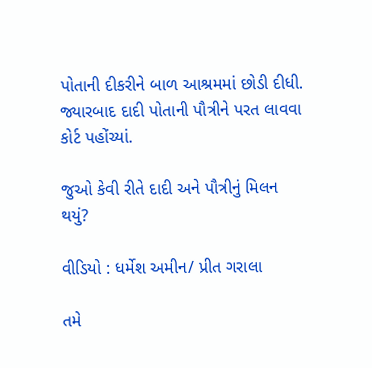પોતાની દીકરીને બાળ આશ્રમમાં છોડી દીધી. જ્યારબાદ દાદી પોતાની પૌત્રીને પરત લાવવા કોર્ટ પહોંચ્યાં.

જુઓ કેવી રીતે દાદી અને પૌત્રીનું મિલન થયું?

વીડિયો : ધર્મેશ અમીન/ પ્રીત ગરાલા

તમે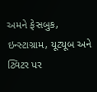અમને ફેસબુક, ઇન્સ્ટાગ્રામ, યૂટ્યૂબ અને ટ્વિટર પર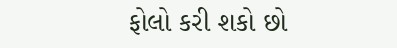ફોલો કરી શકો છો